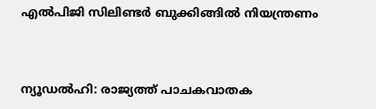എല്‍പിജി സിലിണ്ടര്‍ ബുക്കിങ്ങില്‍ നിയന്ത്രണം



ന്യൂഡല്‍ഹി: രാജ്യത്ത് പാചകവാതക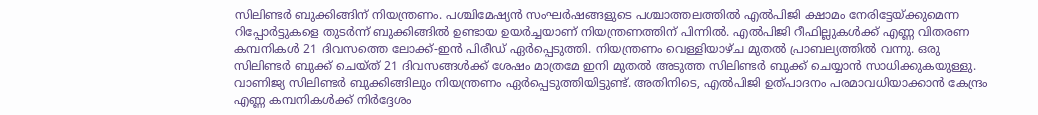സിലിണ്ടര്‍ ബുക്കിങ്ങിന് നിയന്ത്രണം. പശ്ചിമേഷ്യന്‍ സംഘര്‍ഷങ്ങളുടെ പശ്ചാത്തലത്തില്‍ എല്‍പിജി ക്ഷാമം നേരിട്ടേയ്ക്കുമെന്ന റിപ്പോര്‍ട്ടുകളെ തുടര്‍ന്ന് ബുക്കിങ്ങില്‍ ഉണ്ടായ ഉയര്‍ച്ചയാണ് നിയന്ത്രണത്തിന് പിന്നില്‍. എല്‍പിജി റീഫില്ലുകള്‍ക്ക് എണ്ണ വിതരണ കമ്പനികൾ 21 ദിവസത്തെ ലോക്ക്-ഇന്‍ പിരീഡ് ഏര്‍പ്പെടുത്തി. നിയന്ത്രണം വെള്ളിയാഴ്ച മുതല്‍ പ്രാബല്യത്തില്‍ വന്നു. ഒരു സിലിണ്ടര്‍ ബുക്ക് ചെയ്ത് 21 ദിവസങ്ങള്‍ക്ക് ശേഷം മാത്രമേ ഇനി മുതല്‍ അടുത്ത സിലിണ്ടര്‍ ബുക്ക് ചെയ്യാന്‍ സാധിക്കുകയുള്ളു. വാണിജ്യ സിലിണ്ടര്‍ ബുക്കിങ്ങിലും നിയന്ത്രണം ഏര്‍പ്പെടുത്തിയിട്ടുണ്ട്. അതിനിടെ, എല്‍പിജി ഉത്പാദനം പരമാവധിയാക്കാന്‍ കേന്ദ്രം എണ്ണ കമ്പനികള്‍ക്ക് നിര്‍ദ്ദേശം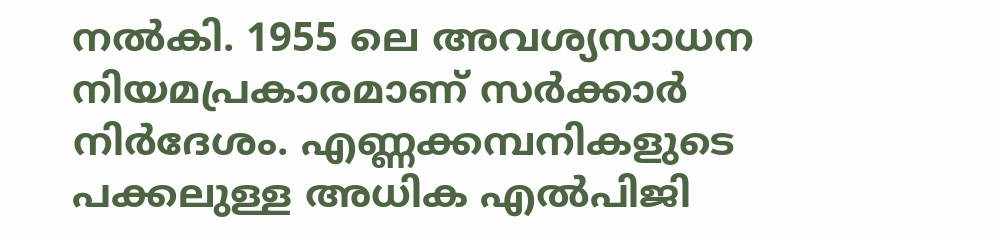നല്‍കി. 1955 ലെ അവശ്യസാധന നിയമപ്രകാരമാണ് സര്‍ക്കാര്‍ നിര്‍ദേശം. എണ്ണക്കമ്പനികളുടെ പക്കലുള്ള അധിക എല്‍പിജി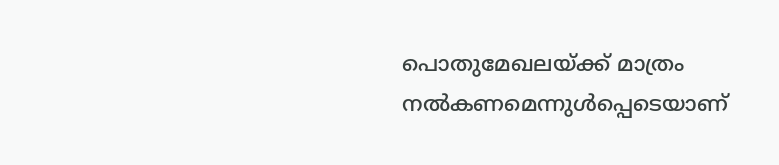പൊതുമേഖലയ്ക്ക് മാത്രം നല്‍കണമെന്നുള്‍പ്പെടെയാണ്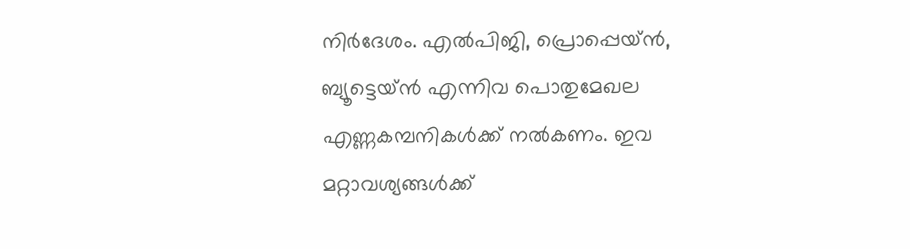നിര്‍ദേശം. എല്‍പിജി, പ്രൊപ്പെയ്ന്‍, ബ്യൂട്ടെയ്ന്‍ എന്നിവ പൊതുമേഖല എണ്ണകമ്പനികള്‍ക്ക് നല്‍കണം. ഇവ മറ്റാവശ്യങ്ങള്‍ക്ക്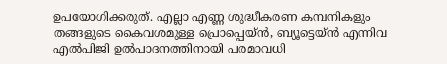ഉപയോഗിക്കരുത്. എല്ലാ എണ്ണ ശുദ്ധീകരണ കമ്പനികളും തങ്ങളുടെ കൈവശമുള്ള പ്രൊപ്പെയ്ന്‍, ബ്യൂട്ടെയ്ന്‍ എന്നിവ എല്‍പിജി ഉല്‍പാദനത്തിനായി പരമാവധി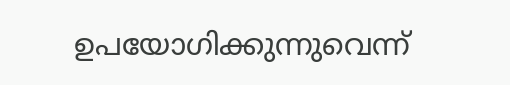ഉപയോഗിക്കുന്നുവെന്ന്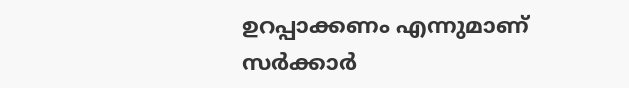ഉറപ്പാക്കണം എന്നുമാണ് സര്‍ക്കാര്‍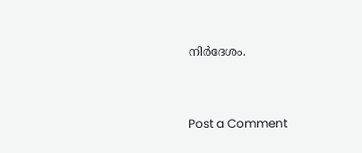നിര്‍ദേശം.



Post a Comment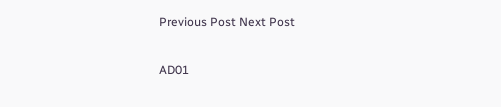Previous Post Next Post

AD01